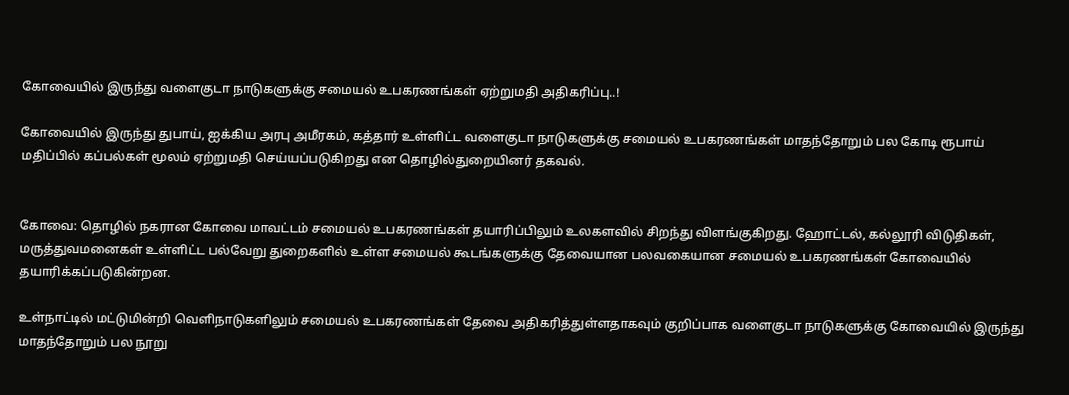கோவையில் இருந்து வளைகுடா நாடுகளுக்கு சமையல் உபகரணங்கள் ஏற்றுமதி அதிகரிப்பு..!

கோவையில் இருந்து துபாய், ஐக்கிய அரபு அமீரகம், கத்தார் உள்ளிட்ட வளைகுடா நாடுகளுக்கு சமையல் உபகரணங்கள் மாதந்தோறும் பல கோடி ரூபாய் மதிப்பில் கப்பல்கள் மூலம் ஏற்றுமதி செய்யப்படுகிறது என தொழில்துறையினர் தகவல்.


கோவை: தொழில் நகரான கோவை மாவட்டம் சமையல் உபகரணங்கள் தயாரிப்பிலும் உலகளவில் சிறந்து விளங்குகிறது. ஹோட்டல், கல்லூரி விடுதிகள், மருத்துவமனைகள் உள்ளிட்ட பல்வேறு துறைகளில் உள்ள சமையல் கூடங்களுக்கு தேவையான பலவகையான சமையல் உபகரணங்கள் கோவையில் தயாரிக்கப்படுகின்றன.

உள்நாட்டில் மட்டுமின்றி வெளிநாடுகளிலும் சமையல் உபகரணங்கள் தேவை அதிகரித்துள்ளதாகவும் குறிப்பாக வளைகுடா நாடுகளுக்கு கோவையில் இருந்து மாதந்தோறும் பல நூறு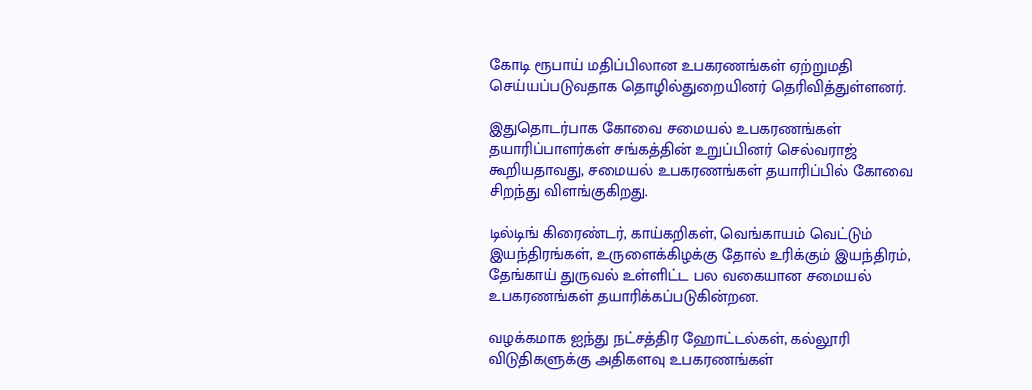கோடி ரூபாய் மதிப்பிலான உபகரணங்கள் ஏற்றுமதி செய்யப்படுவதாக தொழில்துறையினர் தெரிவித்துள்ளனர்.

இதுதொடர்பாக கோவை சமையல் உபகரணங்கள் தயாரிப்பாளர்கள் சங்கத்தின் உறுப்பினர் செல்வராஜ் கூறியதாவது, சமையல் உபகரணங்கள் தயாரிப்பில் கோவை சிறந்து விளங்குகிறது.

டில்டிங் கிரைண்டர், காய்கறிகள், வெங்காயம் வெட்டும் இயந்திரங்கள், உருளைக்கிழக்கு தோல் உரிக்கும் இயந்திரம், தேங்காய் துருவல் உள்ளிட்ட பல வகையான சமையல் உபகரணங்கள் தயாரிக்கப்படுகின்றன.

வழக்கமாக ஐந்து நட்சத்திர ஹோட்டல்கள், கல்லூரி விடுதிகளுக்கு அதிகளவு உபகரணங்கள்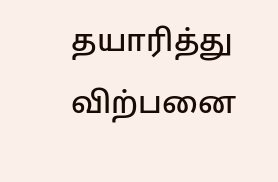தயாரித்து விற்பனை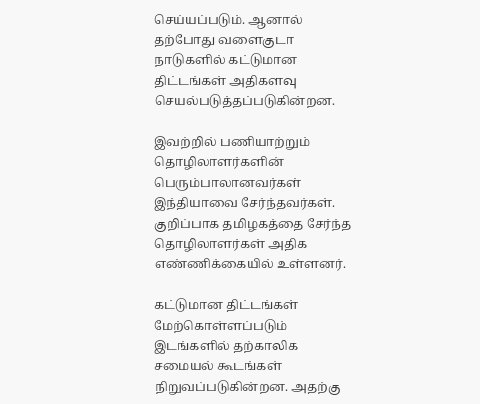செய்யப்படும். ஆனால் தற்போது வளைகுடா நாடுகளில் கட்டுமான திட்டங்கள் அதிகளவு செயல்படுத்தப்படுகின்றன.

இவற்றில் பணியாற்றும் தொழிலாளர்களின் பெரும்பாலானவர்கள் இந்தியாவை சேர்ந்தவர்கள். குறிப்பாக தமிழகத்தை சேர்ந்த தொழிலாளர்கள் அதிக எண்ணிக்கையில் உள்ளனர்.

கட்டுமான திட்டங்கள் மேற்கொள்ளப்படும் இடங்களில் தற்காலிக சமையல் கூடங்கள் நிறுவப்படுகின்றன. அதற்கு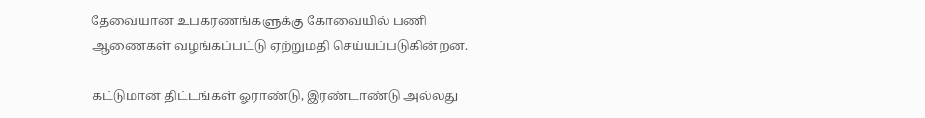தேவையான உபகரணங்களுக்கு கோவையில் பணி ஆணைகள் வழங்கப்பட்டு ஏற்றுமதி செய்யப்படுகின்றன.

கட்டுமான திட்டங்கள் ஓராண்டு, இரண்டாண்டு அல்லது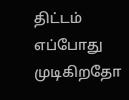திட்டம் எப்போது முடிகிறதோ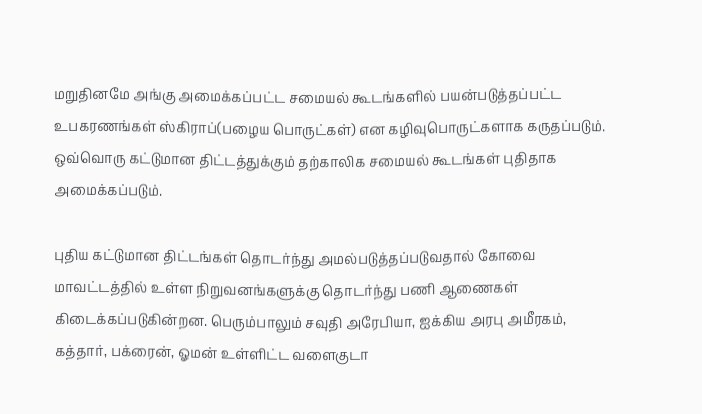மறுதினமே அங்கு அமைக்கப்பட்ட சமையல் கூடங்களில் பயன்படுத்தப்பட்ட உபகரணங்கள் ஸ்கிராப்(பழைய பொருட்கள்) என கழிவுபொருட்களாக கருதப்படும். ஒவ்வொரு கட்டுமான திட்டத்துக்கும் தற்காலிக சமையல் கூடங்கள் புதிதாக அமைக்கப்படும்.

புதிய கட்டுமான திட்டங்கள் தொடர்ந்து அமல்படுத்தப்படுவதால் கோவை மாவட்டத்தில் உள்ள நிறுவனங்களுக்கு தொடர்ந்து பணி ஆணைகள் கிடைக்கப்படுகின்றன. பெரும்பாலும் சவுதி அரேபியா, ஐக்கிய அரபு அமீரகம், கத்தார், பக்ரைன், ஓமன் உள்ளிட்ட வளைகுடா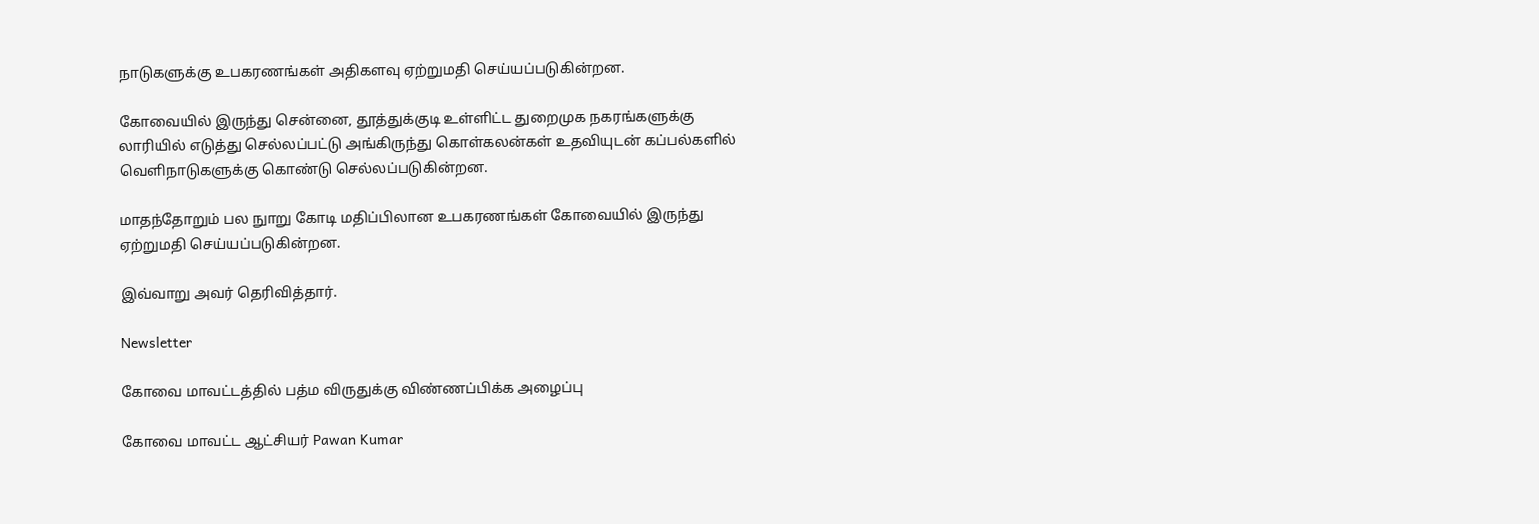நாடுகளுக்கு உபகரணங்கள் அதிகளவு ஏற்றுமதி செய்யப்படுகின்றன.

கோவையில் இருந்து சென்னை, தூத்துக்குடி உள்ளிட்ட துறைமுக நகரங்களுக்கு லாரியில் எடுத்து செல்லப்பட்டு அங்கிருந்து கொள்கலன்கள் உதவியுடன் கப்பல்களில் வெளிநாடுகளுக்கு கொண்டு செல்லப்படுகின்றன.

மாதந்தோறும் பல நுாறு கோடி மதிப்பிலான உபகரணங்கள் கோவையில் இருந்து ஏற்றுமதி செய்யப்படுகின்றன.

இவ்வாறு அவர் தெரிவித்தார்.

Newsletter

கோவை மாவட்டத்தில் பத்ம விருதுக்கு விண்ணப்பிக்க அழைப்பு

கோவை மாவட்ட ஆட்சியர் Pawan Kumar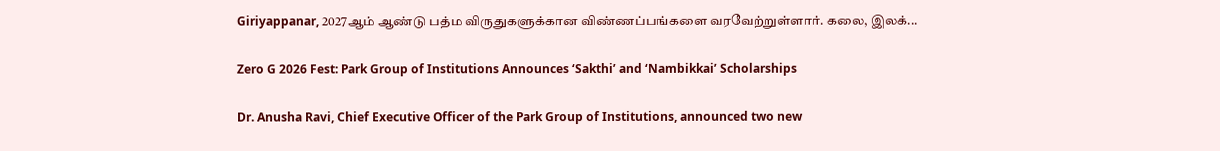Giriyappanar, 2027ஆம் ஆண்டு பத்ம விருதுகளுக்கான விண்ணப்பங்களை வரவேற்றுள்ளார். கலை, இலக்...

Zero G 2026 Fest: Park Group of Institutions Announces ‘Sakthi’ and ‘Nambikkai’ Scholarships

Dr. Anusha Ravi, Chief Executive Officer of the Park Group of Institutions, announced two new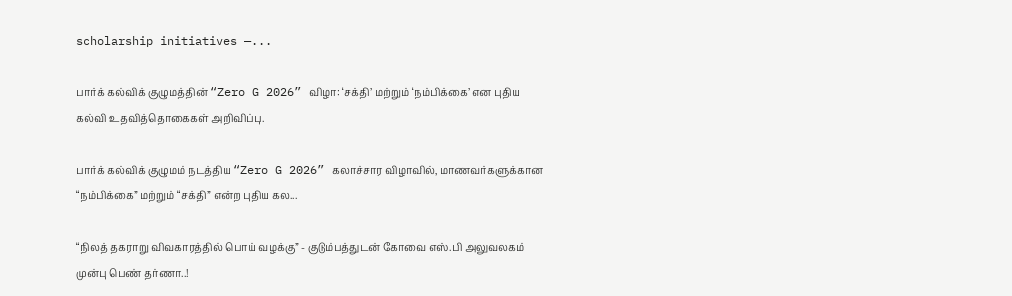scholarship initiatives —...

பார்க் கல்விக் குழுமத்தின் “Zero G 2026” விழா: ‘சக்தி’ மற்றும் ‘நம்பிக்கை’ என புதிய கல்வி உதவித்தொகைகள் அறிவிப்பு.

பார்க் கல்விக் குழுமம் நடத்திய “Zero G 2026” கலாச்சார விழாவில், மாணவர்களுக்கான “நம்பிக்கை” மற்றும் “சக்தி” என்ற புதிய கல...

“நிலத் தகராறு விவகாரத்தில் பொய் வழக்கு” - குடும்பத்துடன் கோவை எஸ்.பி அலுவலகம் முன்பு பெண் தர்ணா..!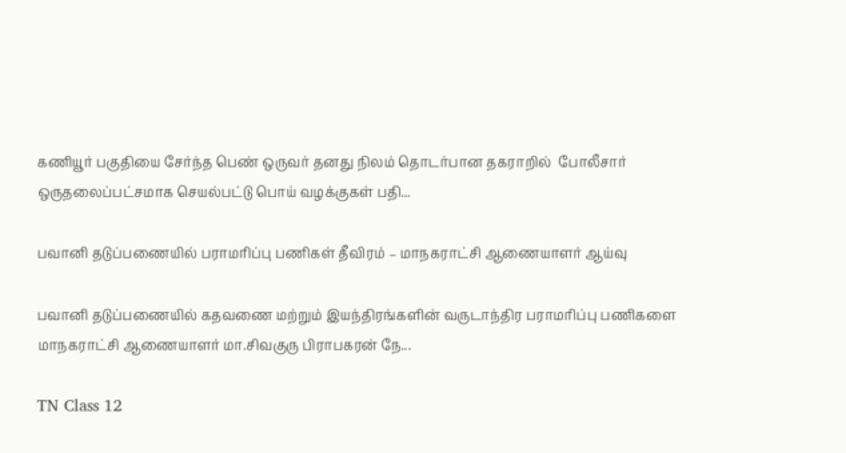கணியூர் பகுதியை சேர்ந்த பெண் ஒருவர் தனது நிலம் தொடர்பான தகராறில்  போலீசார் ஒருதலைப்பட்சமாக செயல்பட்டு பொய் வழக்குகள் பதி...

பவானி தடுப்பணையில் பராமரிப்பு பணிகள் தீவிரம் – மாநகராட்சி ஆணையாளர் ஆய்வு

பவானி தடுப்பணையில் கதவணை மற்றும் இயந்திரங்களின் வருடாந்திர பராமரிப்பு பணிகளை மாநகராட்சி ஆணையாளர் மா.சிவகுரு பிராபகரன் நே...

TN Class 12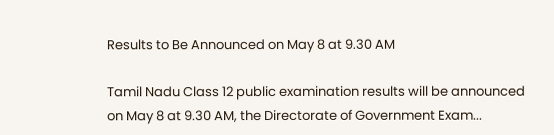Results to Be Announced on May 8 at 9.30 AM

Tamil Nadu Class 12 public examination results will be announced on May 8 at 9.30 AM, the Directorate of Government Exam...